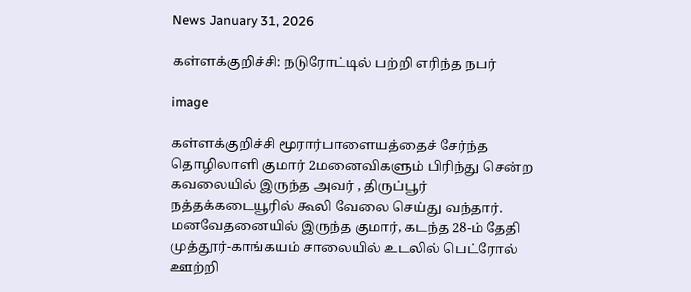News January 31, 2026

கள்ளக்குறிச்சி: நடுரோட்டில் பற்றி எரிந்த நபர்

image

கள்ளக்குறிச்சி மூரார்பாளையத்தைச் சேர்ந்த தொழிலாளி குமார் 2மனைவிகளும் பிரிந்து சென்ற கவலையில் இருந்த அவர் , திருப்பூர் நத்தக்கடையூரில் கூலி வேலை செய்து வந்தார். மனவேதனையில் இருந்த குமார், கடந்த 28-ம் தேதி முத்தூர்-காங்கயம் சாலையில் உடலில் பெட்ரோல் ஊற்றி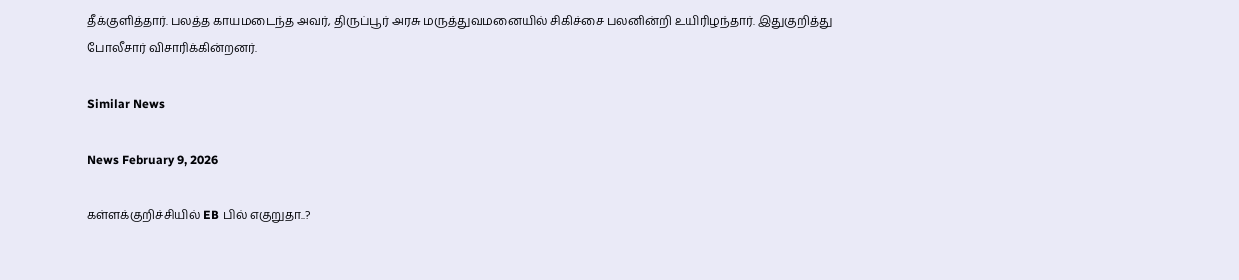தீக்குளித்தார். பலத்த காயமடைந்த அவர், திருப்பூர் அரசு மருத்துவமனையில் சிகிச்சை பலனின்றி உயிரிழந்தார். இதுகுறித்து போலீசார் விசாரிக்கின்றனர்.

Similar News

News February 9, 2026

கள்ளக்குறிச்சியில் EB பில் எகுறுதா..?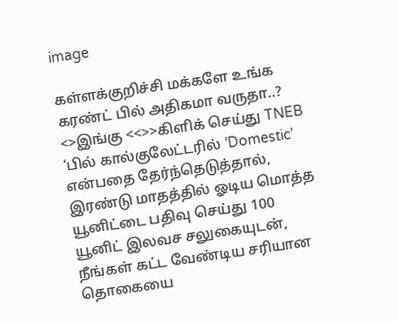image

கள்ளக்குறிச்சி மக்களே உங்க கரண்ட் பில் அதிகமா வருதா..? <>இங்கு <<>>கிளிக் செய்து TNEB ‘பில் கால்குலேட்டரில் ’Domestic’ என்பதை தேர்ந்தெடுத்தால், இரண்டு மாதத்தில் ஓடிய மொத்த யூனிட்டை பதிவு செய்து 100 யூனிட் இலவச சலுகையுடன், நீங்கள் கட்ட வேண்டிய சரியான தொகையை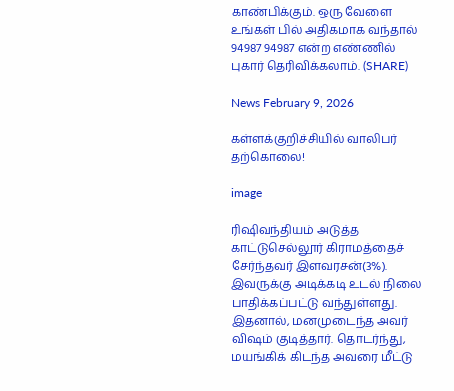காண்பிக்கும். ஒரு வேளை உங்கள் பில் அதிகமாக வந்தால் 94987 94987 என்ற எண்ணில் புகார் தெரிவிக்கலாம். (SHARE)

News February 9, 2026

கள்ளக்குறிச்சியில் வாலிபர் தற்கொலை!

image

ரிஷிவந்தியம் அடுத்த காட்டுசெல்லூர் கிராமத்தைச் சேர்ந்தவர் இளவரசன்(3%). இவருக்கு அடிக்கடி உடல் நிலை பாதிக்கப்பட்டு வந்துள்ளது. இதனால், மனமுடைந்த அவர் விஷம் குடித்தார். தொடர்ந்து, மயங்கிக் கிடந்த அவரை மீட்டு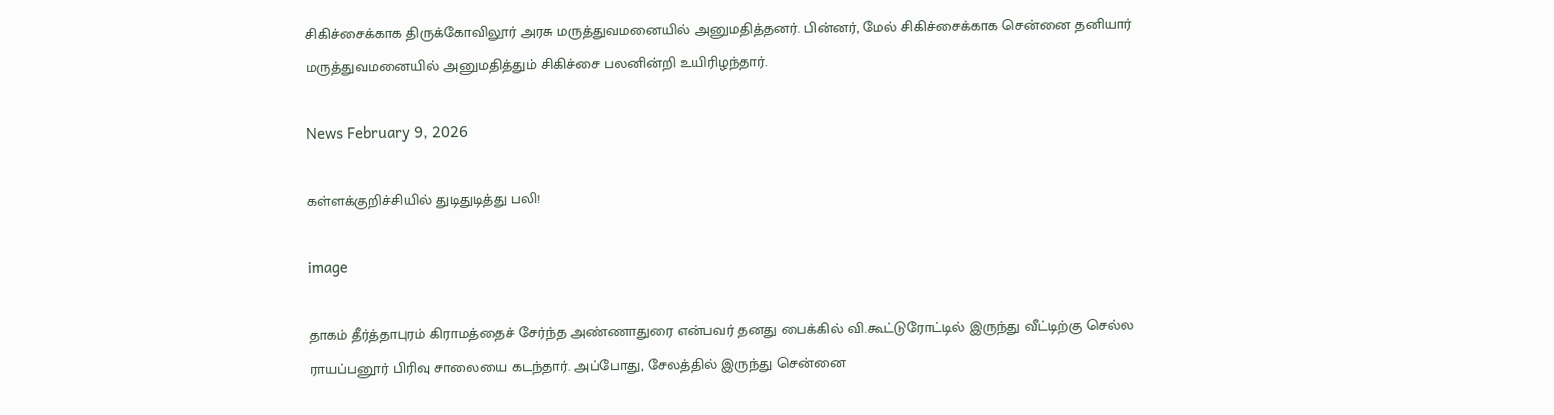சிகிச்சைக்காக திருக்கோவிலூர் அரசு மருத்துவமனையில் அனுமதித்தனர். பின்னர், மேல் சிகிச்சைக்காக சென்னை தனியார் மருத்துவமனையில் அனுமதித்தும் சிகிச்சை பலனின்றி உயிரிழந்தார்.

News February 9, 2026

கள்ளக்குறிச்சியில் துடிதுடித்து பலி!

image

தாகம் தீர்த்தாபுரம் கிராமத்தைச் சேர்ந்த அண்ணாதுரை என்பவர் தனது பைக்கில் வி.கூட்டுரோட்டில் இருந்து வீட்டிற்கு செல்ல ராயப்பனூர் பிரிவு சாலையை கடந்தார். அப்போது, சேலத்தில் இருந்து சென்னை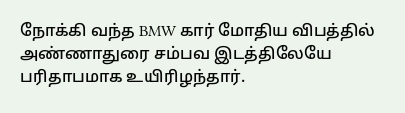நோக்கி வந்த BMW கார் மோதிய விபத்தில் அண்ணாதுரை சம்பவ இடத்திலேயே பரிதாபமாக உயிரிழந்தார்.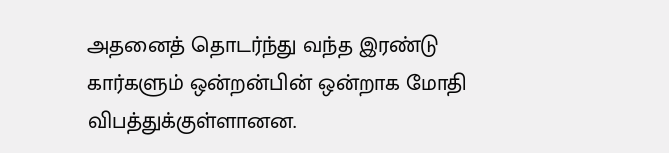அதனைத் தொடர்ந்து வந்த இரண்டு கார்களும் ஒன்றன்பின் ஒன்றாக மோதி விபத்துக்குள்ளானன.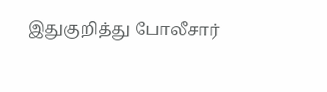இதுகுறித்து போலீசார்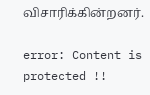விசாரிக்கின்றனர்.

error: Content is protected !!